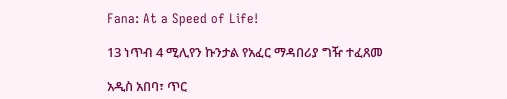Fana: At a Speed of Life!

13 ነጥብ 4 ሚሊየን ኩንታል የአፈር ማዳበሪያ ግዥ ተፈጸመ

አዲስ አበባ፣ ጥር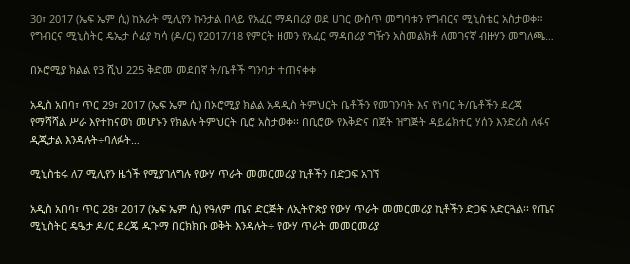30፣ 2017 (ኤፍ ኤም ሲ) ከአራት ሚሊየን ኩንታል በላይ የአፈር ማዳበሪያ ወደ ሀገር ውስጥ መግባቱን የግብርና ሚኒስቴር አስታወቀ። የግብርና ሚኒስትር ዴኤታ ሶፊያ ካሳ (ዶ/ር) የ2017/18 የምርት ዘመን የአፈር ማዳበሪያ ግዥን አስመልክቶ ለመገናኛ ብዙሃን መግለጫ…

በኦሮሚያ ክልል የ3 ሺህ 225 ቅድመ መደበኛ ት/ቤቶች ግንባታ ተጠናቀቀ

አዲስ አበባ፣ ጥር 29፣ 2017 (ኤፍ ኤም ሲ) በኦሮሚያ ክልል አዳዲስ ትምህርት ቤቶችን የመገንባት እና የነባር ት/ቤቶችን ደረጃ የማሻሻል ሥራ እየተከናወነ መሆኑን የክልሉ ትምህርት ቢሮ አስታወቀ፡፡ በቢሮው የእቅድና በጀት ዝግጅት ዳይሬክተር ሃሰን እንድሪስ ለፋና ዲጂታል እንዳሉት÷ባለፉት…

ሚኒስቴሩ ለ7 ሚሊየን ዜጎች የሚያገለግሉ የውሃ ጥራት መመርመሪያ ኪቶችን በድጋፍ አገኘ

አዲስ አበባ፣ ጥር 28፣ 2017 (ኤፍ ኤም ሲ) የዓለም ጤና ድርጅት ለኢትዮጵያ የውሃ ጥራት መመርመሪያ ኪቶችን ድጋፍ አድርጓል፡፡ የጤና ሚኒስትር ዴዔታ ዶ/ር ደረጄ ዱጉማ በርክክቡ ወቅት እንዳሉት÷ የውሃ ጥራት መመርመሪያ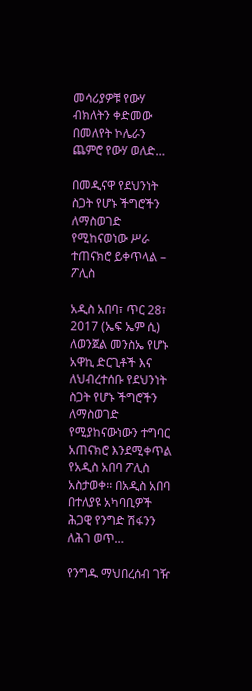መሳሪያዎቹ የውሃ ብክለትን ቀድመው በመለየት ኮሌራን ጨምሮ የውሃ ወለድ…

በመዲናዋ የደህንነት ስጋት የሆኑ ችግሮችን ለማስወገድ የሚከናወነው ሥራ ተጠናክሮ ይቀጥላል – ፖሊስ

አዲስ አበባ፣ ጥር 28፣ 2017 (ኤፍ ኤም ሲ) ለወንጀል መንስኤ የሆኑ አዋኪ ድርጊቶች እና ለህብረተሰቡ የደህንነት ስጋት የሆኑ ችግሮችን ለማስወገድ የሚያከናውነውን ተግባር አጠናክሮ እንደሚቀጥል የአዲስ አበባ ፖሊስ አስታወቀ፡፡ በአዲስ አበባ በተለያዩ አካባቢዎች ሕጋዊ የንግድ ሽፋንን ለሕገ ወጥ…

የንግዱ ማህበረሰብ ገዥ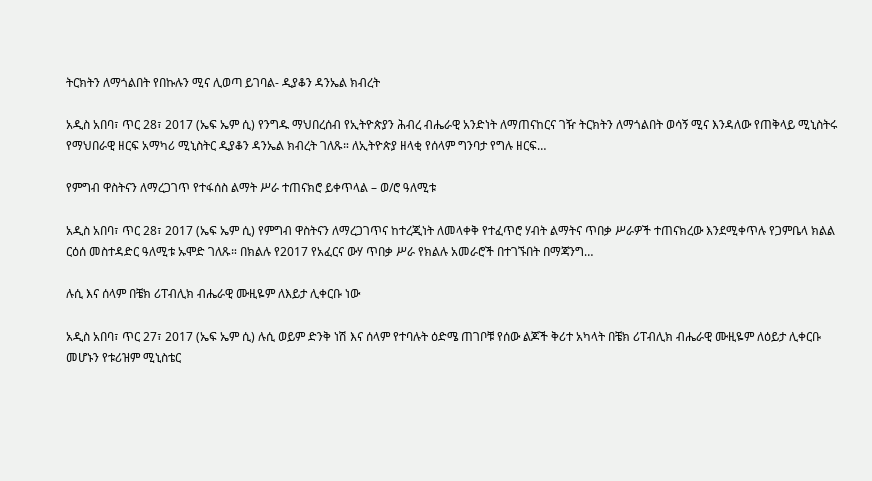ትርክትን ለማጎልበት የበኩሉን ሚና ሊወጣ ይገባል- ዲያቆን ዳንኤል ክብረት

አዲስ አበባ፣ ጥር 28፣ 2017 (ኤፍ ኤም ሲ) የንግዱ ማህበረሰብ የኢትዮጵያን ሕብረ ብሔራዊ አንድነት ለማጠናከርና ገዥ ትርክትን ለማጎልበት ወሳኝ ሚና እንዳለው የጠቅላይ ሚኒስትሩ የማህበራዊ ዘርፍ አማካሪ ሚኒስትር ዲያቆን ዳንኤል ክብረት ገለጹ። ለኢትዮጵያ ዘላቂ የሰላም ግንባታ የግሉ ዘርፍ…

የምግብ ዋስትናን ለማረጋገጥ የተፋሰስ ልማት ሥራ ተጠናክሮ ይቀጥላል – ወ/ሮ ዓለሚቱ

አዲስ አበባ፣ ጥር 28፣ 2017 (ኤፍ ኤም ሲ) የምግብ ዋስትናን ለማረጋገጥና ከተረጂነት ለመላቀቅ የተፈጥሮ ሃብት ልማትና ጥበቃ ሥራዎች ተጠናክረው እንደሚቀጥሉ የጋምቤላ ክልል ርዕሰ መስተዳድር ዓለሚቱ ኡሞድ ገለጹ። በክልሉ የ2017 የአፈርና ውሃ ጥበቃ ሥራ የክልሉ አመራሮች በተገኙበት በማጃንግ…

ሉሲ እና ሰላም በቼክ ሪፐብሊክ ብሔራዊ ሙዚዬም ለእይታ ሊቀርቡ ነው

አዲስ አበባ፣ ጥር 27፣ 2017 (ኤፍ ኤም ሲ) ሉሲ ወይም ድንቅ ነሽ እና ሰላም የተባሉት ዕድሜ ጠገቦቹ የሰው ልጆች ቅሪተ አካላት በቼክ ሪፐብሊክ ብሔራዊ ሙዚዬም ለዕይታ ሊቀርቡ መሆኑን የቱሪዝም ሚኒስቴር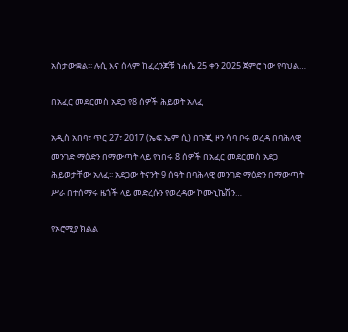አስታውቋል፡፡ ሉሲ እና ሰላም ከፈረንጆቹ ነሐሴ 25 ቀን 2025 ጀምሮ ነው የባህል…

በአፈር መደርመስ አደጋ የ8 ሰዎች ሕይወት አለፈ

አዲስ አበባ፣ ጥር 27፣ 2017 (ኤፍ ኤም ሲ) በጉጂ ዞን ሳባ ቦሩ ወረዳ በባሕላዊ መንገድ ማዕድን በማውጣት ላይ የነበሩ 8 ሰዎች በአፈር መደርመስ አደጋ ሕይወታቸው አለፈ፡፡ አደጋው ትናንት 9 ሰዓት በባሕላዊ መንገድ ማዕድን በማውጣት ሥራ በተሰማሩ ዜጎች ላይ መድረሱን የወረዳው ኮሙኒኬሽን…

የኦሮሚያ ክልል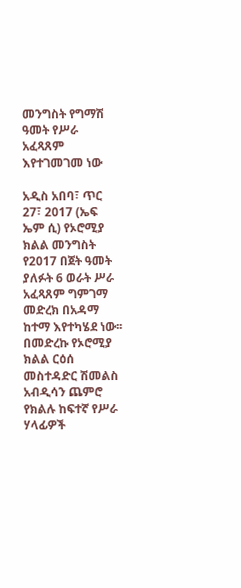መንግስት የግማሽ ዓመት የሥራ አፈጻጸም እየተገመገመ ነው

አዲስ አበባ፣ ጥር 27፣ 2017 (ኤፍ ኤም ሲ) የኦሮሚያ ክልል መንግስት የ2017 በጀት ዓመት ያለፉት 6 ወራት ሥራ አፈጻጸም ግምገማ መድረክ በአዳማ ከተማ እየተካሄደ ነው፡፡ በመድረኩ የኦሮሚያ ክልል ርዕሰ መስተዳድር ሽመልስ አብዲሳን ጨምሮ የክልሉ ከፍተኛ የሥራ ሃላፊዎች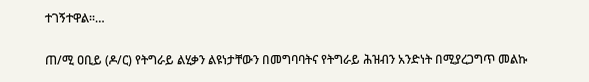ተገኝተዋል፡፡…

ጠ/ሚ ዐቢይ (ዶ/ር) የትግራይ ልሂቃን ልዩነታቸውን በመግባባትና የትግራይ ሕዝብን አንድነት በሚያረጋግጥ መልኩ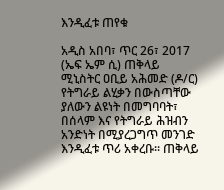እንዲፈቱ ጠየቁ

አዲስ አበባ፣ ጥር 26፣ 2017 (ኤፍ ኤም ሲ) ጠቅላይ ሚኒስትር ዐቢይ አሕመድ (ዶ/ር) የትግራይ ልሂቃን በውስጣቸው ያለውን ልዩነት በመግባባት፣ በሰላም እና የትግራይ ሕዝብን አንድነት በሚያረጋግጥ መንገድ እንዲፈቱ ጥሪ አቀረቡ፡፡ ጠቅላይ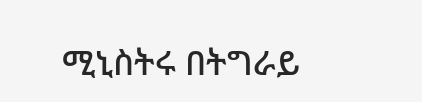ሚኒስትሩ በትግራይ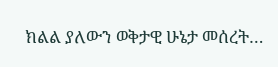ክልል ያለውን ወቅታዊ ሁኔታ መሰረት…